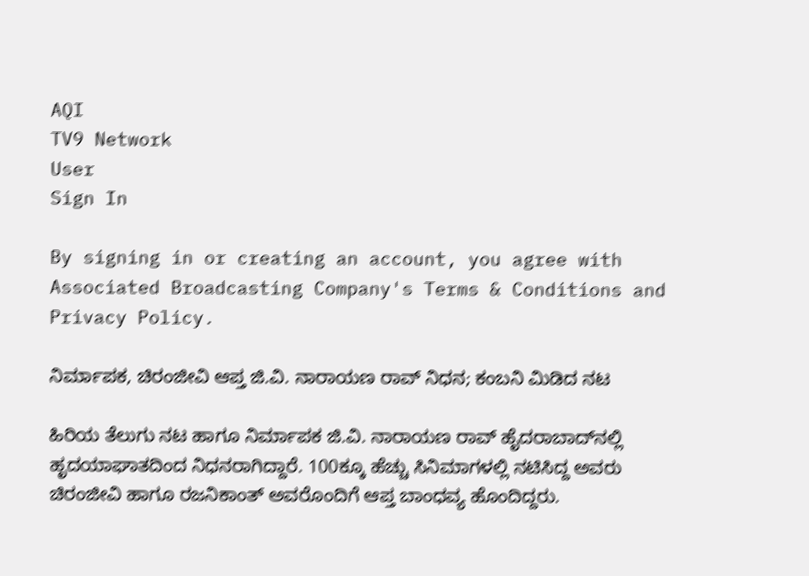AQI
TV9 Network
User
Sign In

By signing in or creating an account, you agree with Associated Broadcasting Company's Terms & Conditions and Privacy Policy.

ನಿರ್ಮಾಪಕ, ಚಿರಂಜೀವಿ ಆಪ್ತ ಜಿ.ವಿ. ನಾರಾಯಣ ರಾವ್ ನಿಧನ; ಕಂಬನಿ ಮಿಡಿದ ನಟ

ಹಿರಿಯ ತೆಲುಗು ನಟ ಹಾಗೂ ನಿರ್ಮಾಪಕ ಜಿ.ವಿ. ನಾರಾಯಣ ರಾವ್ ಹೈದರಾಬಾದ್‌ನಲ್ಲಿ ಹೃದಯಾಘಾತದಿಂದ ನಿಧನರಾಗಿದ್ದಾರೆ. 100ಕ್ಕೂ ಹೆಚ್ಚು ಸಿನಿಮಾಗಳಲ್ಲಿ ನಟಿಸಿದ್ದ ಅವರು ಚಿರಂಜೀವಿ ಹಾಗೂ ರಜನಿಕಾಂತ್ ಅವರೊಂದಿಗೆ ಆಪ್ತ ಬಾಂಧವ್ಯ ಹೊಂದಿದ್ದರು.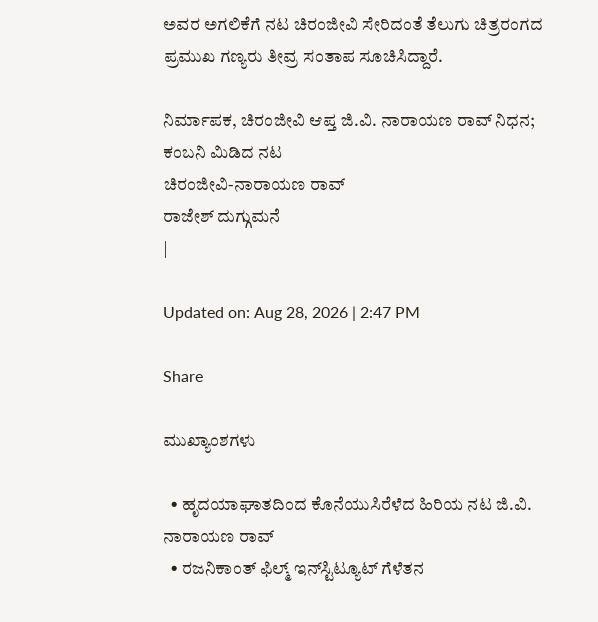ಅವರ ಅಗಲಿಕೆಗೆ ನಟ ಚಿರಂಜೀವಿ ಸೇರಿದಂತೆ ತೆಲುಗು ಚಿತ್ರರಂಗದ ಪ್ರಮುಖ ಗಣ್ಯರು ತೀವ್ರ ಸಂತಾಪ ಸೂಚಿಸಿದ್ದಾರೆ.

ನಿರ್ಮಾಪಕ, ಚಿರಂಜೀವಿ ಆಪ್ತ ಜಿ.ವಿ. ನಾರಾಯಣ ರಾವ್ ನಿಧನ; ಕಂಬನಿ ಮಿಡಿದ ನಟ
ಚಿರಂಜೀವಿ-ನಾರಾಯಣ ರಾವ್
ರಾಜೇಶ್ ದುಗ್ಗುಮನೆ
|

Updated on: Aug 28, 2026 | 2:47 PM

Share

ಮುಖ್ಯಾಂಶಗಳು

  • ಹೃದಯಾಘಾತದಿಂದ ಕೊನೆಯುಸಿರೆಳೆದ ಹಿರಿಯ ನಟ ಜಿ.ವಿ. ನಾರಾಯಣ ರಾವ್
  • ರಜನಿಕಾಂತ್ ಫಿಲ್ಮ್ ಇನ್‌ಸ್ಟಿಟ್ಯೂಟ್ ಗೆಳೆತನ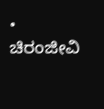• ಚಿರಂಜೀವಿ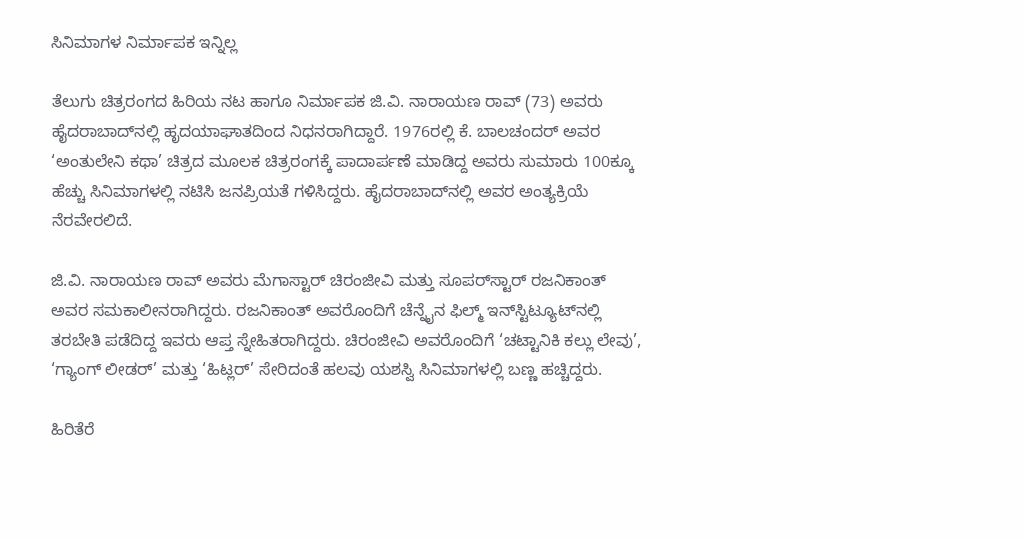ಸಿನಿಮಾಗಳ ನಿರ್ಮಾಪಕ ಇನ್ನಿಲ್ಲ

ತೆಲುಗು ಚಿತ್ರರಂಗದ ಹಿರಿಯ ನಟ ಹಾಗೂ ನಿರ್ಮಾಪಕ ಜಿ.ವಿ. ನಾರಾಯಣ ರಾವ್ (73) ಅವರು ಹೈದರಾಬಾದ್‌ನಲ್ಲಿ ಹೃದಯಾಘಾತದಿಂದ ನಿಧನರಾಗಿದ್ದಾರೆ. 1976ರಲ್ಲಿ ಕೆ. ಬಾಲಚಂದರ್ ಅವರ ‘ಅಂತುಲೇನಿ ಕಥಾ’ ಚಿತ್ರದ ಮೂಲಕ ಚಿತ್ರರಂಗಕ್ಕೆ ಪಾದಾರ್ಪಣೆ ಮಾಡಿದ್ದ ಅವರು ಸುಮಾರು 100ಕ್ಕೂ ಹೆಚ್ಚು ಸಿನಿಮಾಗಳಲ್ಲಿ ನಟಿಸಿ ಜನಪ್ರಿಯತೆ ಗಳಿಸಿದ್ದರು. ಹೈದರಾಬಾದ್‌ನಲ್ಲಿ ಅವರ ಅಂತ್ಯಕ್ರಿಯೆ ನೆರವೇರಲಿದೆ.

ಜಿ.ವಿ. ನಾರಾಯಣ ರಾವ್ ಅವರು ಮೆಗಾಸ್ಟಾರ್ ಚಿರಂಜೀವಿ ಮತ್ತು ಸೂಪರ್‌ಸ್ಟಾರ್ ರಜನಿಕಾಂತ್ ಅವರ ಸಮಕಾಲೀನರಾಗಿದ್ದರು. ರಜನಿಕಾಂತ್ ಅವರೊಂದಿಗೆ ಚೆನ್ನೈನ ಫಿಲ್ಮ್ ಇನ್‌ಸ್ಟಿಟ್ಯೂಟ್‌ನಲ್ಲಿ ತರಬೇತಿ ಪಡೆದಿದ್ದ ಇವರು ಆಪ್ತ ಸ್ನೇಹಿತರಾಗಿದ್ದರು. ಚಿರಂಜೀವಿ ಅವರೊಂದಿಗೆ ‘ಚಟ್ಟಾನಿಕಿ ಕಲ್ಲು ಲೇವು’, ‘ಗ್ಯಾಂಗ್ ಲೀಡರ್’ ಮತ್ತು ‘ಹಿಟ್ಲರ್’ ಸೇರಿದಂತೆ ಹಲವು ಯಶಸ್ವಿ ಸಿನಿಮಾಗಳಲ್ಲಿ ಬಣ್ಣ ಹಚ್ಚಿದ್ದರು.

ಹಿರಿತೆರೆ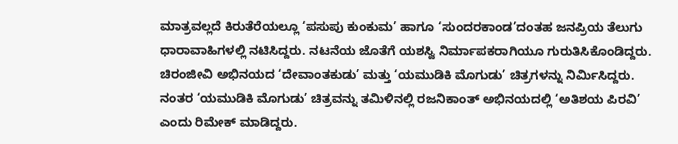ಮಾತ್ರವಲ್ಲದೆ ಕಿರುತೆರೆಯಲ್ಲೂ ‘ಪಸುಪು ಕುಂಕುಮ’ ಹಾಗೂ ‘ಸುಂದರಕಾಂಡ’ದಂತಹ ಜನಪ್ರಿಯ ತೆಲುಗು ಧಾರಾವಾಹಿಗಳಲ್ಲಿ ನಟಿಸಿದ್ದರು. ನಟನೆಯ ಜೊತೆಗೆ ಯಶಸ್ವಿ ನಿರ್ಮಾಪಕರಾಗಿಯೂ ಗುರುತಿಸಿಕೊಂಡಿದ್ದರು. ಚಿರಂಜೀವಿ ಅಭಿನಯದ ‘ದೇವಾಂತಕುಡು’ ಮತ್ತು ‘ಯಮುಡಿಕಿ ಮೊಗುಡು’ ಚಿತ್ರಗಳನ್ನು ನಿರ್ಮಿಸಿದ್ದರು. ನಂತರ ‘ಯಮುಡಿಕಿ ಮೊಗುಡು’ ಚಿತ್ರವನ್ನು ತಮಿಳಿನಲ್ಲಿ ರಜನಿಕಾಂತ್ ಅಭಿನಯದಲ್ಲಿ ‘ಅತಿಶಯ ಪಿರವಿ’ ಎಂದು ರಿಮೇಕ್ ಮಾಡಿದ್ದರು.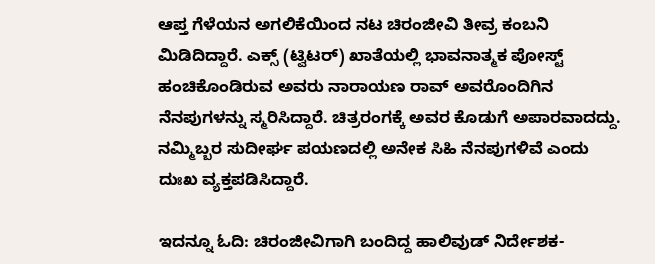ಆಪ್ತ ಗೆಳೆಯನ ಅಗಲಿಕೆಯಿಂದ ನಟ ಚಿರಂಜೀವಿ ತೀವ್ರ ಕಂಬನಿ ಮಿಡಿದಿದ್ದಾರೆ. ಎಕ್ಸ್ (ಟ್ವಿಟರ್) ಖಾತೆಯಲ್ಲಿ ಭಾವನಾತ್ಮಕ ಪೋಸ್ಟ್ ಹಂಚಿಕೊಂಡಿರುವ ಅವರು ನಾರಾಯಣ ರಾವ್ ಅವರೊಂದಿಗಿನ ನೆನಪುಗಳನ್ನು ಸ್ಮರಿಸಿದ್ದಾರೆ. ಚಿತ್ರರಂಗಕ್ಕೆ ಅವರ ಕೊಡುಗೆ ಅಪಾರವಾದದ್ದು. ನಮ್ಮಿಬ್ಬರ ಸುದೀರ್ಘ ಪಯಣದಲ್ಲಿ ಅನೇಕ ಸಿಹಿ ನೆನಪುಗಳಿವೆ ಎಂದು ದುಃಖ ವ್ಯಕ್ತಪಡಿಸಿದ್ದಾರೆ.

ಇದನ್ನೂ ಓದಿ: ಚಿರಂಜೀವಿಗಾಗಿ ಬಂದಿದ್ದ ಹಾಲಿವುಡ್ ನಿರ್ದೇಶಕ-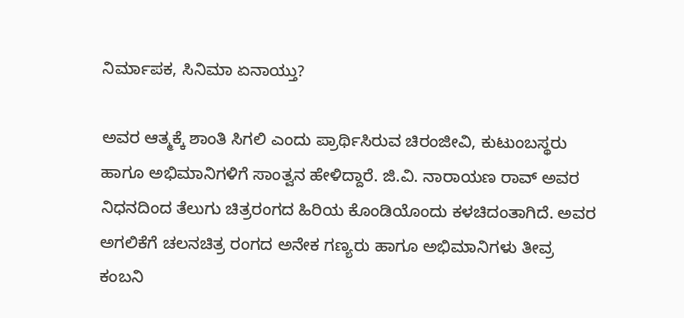ನಿರ್ಮಾಪಕ, ಸಿನಿಮಾ ಏನಾಯ್ತು?

ಅವರ ಆತ್ಮಕ್ಕೆ ಶಾಂತಿ ಸಿಗಲಿ ಎಂದು ಪ್ರಾರ್ಥಿಸಿರುವ ಚಿರಂಜೀವಿ, ಕುಟುಂಬಸ್ಥರು ಹಾಗೂ ಅಭಿಮಾನಿಗಳಿಗೆ ಸಾಂತ್ವನ ಹೇಳಿದ್ದಾರೆ. ಜಿ.ವಿ. ನಾರಾಯಣ ರಾವ್ ಅವರ ನಿಧನದಿಂದ ತೆಲುಗು ಚಿತ್ರರಂಗದ ಹಿರಿಯ ಕೊಂಡಿಯೊಂದು ಕಳಚಿದಂತಾಗಿದೆ. ಅವರ ಅಗಲಿಕೆಗೆ ಚಲನಚಿತ್ರ ರಂಗದ ಅನೇಕ ಗಣ್ಯರು ಹಾಗೂ ಅಭಿಮಾನಿಗಳು ತೀವ್ರ ಕಂಬನಿ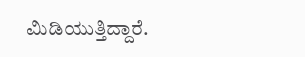ಮಿಡಿಯುತ್ತಿದ್ದಾರೆ.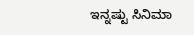ಇನ್ನಷ್ಟು ಸಿನಿಮಾ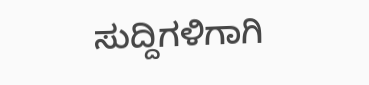ಸುದ್ದಿಗಳಿಗಾಗಿ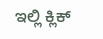ಇಲ್ಲಿ ಕ್ಲಿಕ್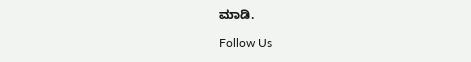ಮಾಡಿ.

Follow Us